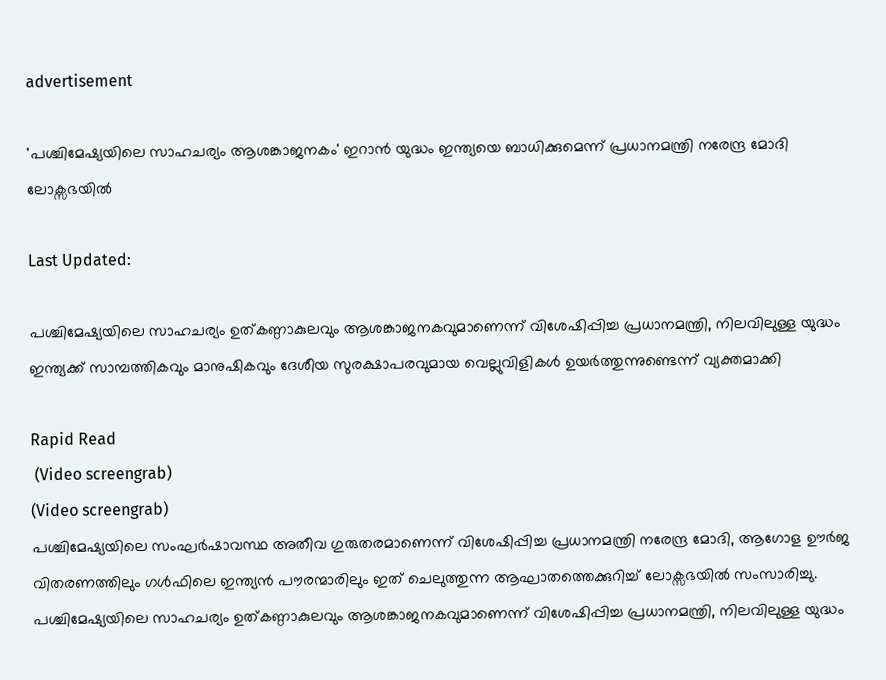advertisement

'പശ്ചിമേഷ്യയിലെ സാഹചര്യം ആശങ്കാജനകം' ഇറാൻ യുദ്ധം ഇന്ത്യയെ ബാധിക്കുമെന്ന് പ്രധാനമന്ത്രി നരേന്ദ്ര മോദി ലോക്സഭയിൽ

Last Updated:

പശ്ചിമേഷ്യയിലെ സാഹചര്യം ഉത്കണ്ഠാകുലവും ആശങ്കാജനകവുമാണെന്ന് വിശേഷിപ്പിച്ച പ്രധാനമന്ത്രി, നിലവിലുള്ള യുദ്ധം ഇന്ത്യക്ക് സാമ്പത്തികവും മാനുഷികവും ദേശീയ സുരക്ഷാപരവുമായ വെല്ലുവിളികൾ ഉയർത്തുന്നുണ്ടെന്ന് വ്യക്തമാക്കി

Rapid Read
 (Video screengrab)
(Video screengrab)
പശ്ചിമേഷ്യയിലെ സംഘർഷാവസ്ഥ അതീവ ഗുരുതരമാണെന്ന് വിശേഷിപ്പിച്ച പ്രധാനമന്ത്രി നരേന്ദ്ര മോദി, ആഗോള ഊർജ വിതരണത്തിലും ഗൾഫിലെ ഇന്ത്യൻ പൗരന്മാരിലും ഇത് ചെലുത്തുന്ന ആഘാതത്തെക്കുറിച്ച് ലോക്സഭയിൽ സംസാരിച്ചു. പശ്ചിമേഷ്യയിലെ സാഹചര്യം ഉത്കണ്ഠാകുലവും ആശങ്കാജനകവുമാണെന്ന് വിശേഷിപ്പിച്ച പ്രധാനമന്ത്രി, നിലവിലുള്ള യുദ്ധം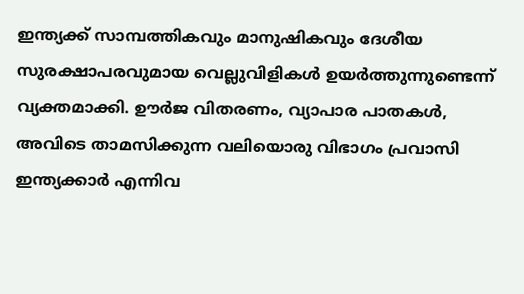ഇന്ത്യക്ക് സാമ്പത്തികവും മാനുഷികവും ദേശീയ സുരക്ഷാപരവുമായ വെല്ലുവിളികൾ ഉയർത്തുന്നുണ്ടെന്ന് വ്യക്തമാക്കി. ഊർജ വിതരണം, വ്യാപാര പാതകൾ, അവിടെ താമസിക്കുന്ന വലിയൊരു വിഭാഗം പ്രവാസി ഇന്ത്യക്കാർ എന്നിവ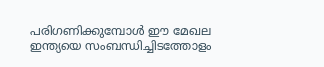പരിഗണിക്കുമ്പോൾ ഈ മേഖല ഇന്ത്യയെ സംബന്ധിച്ചിടത്തോളം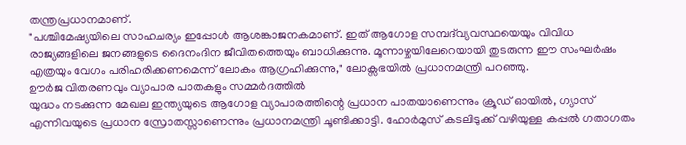തന്ത്രപ്രധാനമാണ്.
"പശ്ചിമേഷ്യയിലെ സാഹചര്യം ഇപ്പോൾ ആശങ്കാജനകമാണ്. ഇത് ആഗോള സമ്പദ്‌വ്യവസ്ഥയെയും വിവിധ രാജ്യങ്ങളിലെ ജനങ്ങളുടെ ദൈനംദിന ജീവിതത്തെയും ബാധിക്കുന്നു. മൂന്നാഴ്ചയിലേറെയായി തുടരുന്ന ഈ സംഘർഷം എത്രയും വേഗം പരിഹരിക്കണമെന്ന് ലോകം ആഗ്രഹിക്കുന്നു," ലോക്സഭയില്‍ പ്രധാനമന്ത്രി പറഞ്ഞു.
ഊർജ വിതരണവും വ്യാപാര പാതകളും സമ്മർദത്തിൽ
യുദ്ധം നടക്കുന്ന മേഖല ഇന്ത്യയുടെ ആഗോള വ്യാപാരത്തിന്റെ പ്രധാന പാതയാണെന്നും ക്രൂഡ് ഓയിൽ, ഗ്യാസ് എന്നിവയുടെ പ്രധാന സ്രോതസ്സാണെന്നും പ്രധാനമന്ത്രി ചൂണ്ടിക്കാട്ടി. ഹോർമുസ് കടലിടുക്ക് വഴിയുള്ള കപ്പൽ ഗതാഗതം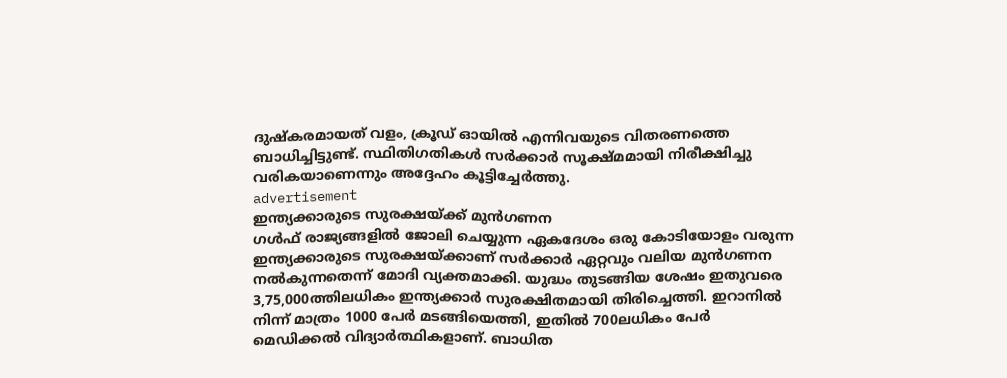ദുഷ്കരമായത് വളം, ക്രൂഡ് ഓയിൽ എന്നിവയുടെ വിതരണത്തെ ബാധിച്ചിട്ടുണ്ട്. സ്ഥിതിഗതികൾ സർക്കാർ സൂക്ഷ്മമായി നിരീക്ഷിച്ചു വരികയാണെന്നും അദ്ദേഹം കൂട്ടിച്ചേർത്തു.
advertisement
ഇന്ത്യക്കാരുടെ സുരക്ഷയ്ക്ക് മുൻഗണന
ഗൾഫ് രാജ്യങ്ങളിൽ ജോലി ചെയ്യുന്ന ഏകദേശം ഒരു കോടിയോളം വരുന്ന ഇന്ത്യക്കാരുടെ സുരക്ഷയ്ക്കാണ് സർക്കാർ ഏറ്റവും വലിയ മുൻഗണന നൽകുന്നതെന്ന് മോദി വ്യക്തമാക്കി. യുദ്ധം തുടങ്ങിയ ശേഷം ഇതുവരെ 3,75,000ത്തിലധികം ഇന്ത്യക്കാർ സുരക്ഷിതമായി തിരിച്ചെത്തി. ഇറാനിൽ നിന്ന് മാത്രം 1000 പേർ മടങ്ങിയെത്തി, ഇതിൽ 700ലധികം പേർ മെഡിക്കൽ വിദ്യാർത്ഥികളാണ്. ബാധിത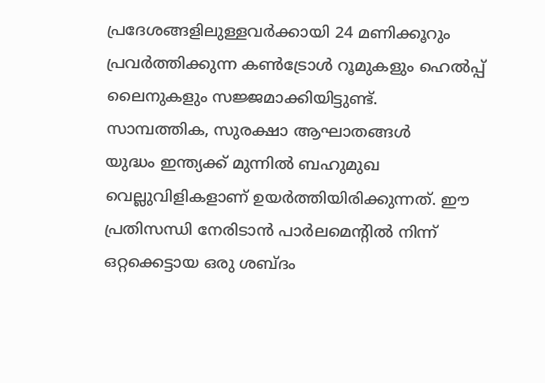പ്രദേശങ്ങളിലുള്ളവർക്കായി 24 മണിക്കൂറും പ്രവർത്തിക്കുന്ന കൺട്രോൾ റൂമുകളും ഹെൽപ്പ് ലൈനുകളും സജ്ജമാക്കിയിട്ടുണ്ട്.
സാമ്പത്തിക, സുരക്ഷാ ആഘാതങ്ങൾ
യുദ്ധം ഇന്ത്യക്ക് മുന്നിൽ ബഹുമുഖ വെല്ലുവിളികളാണ് ഉയർത്തിയിരിക്കുന്നത്. ഈ പ്രതിസന്ധി നേരിടാൻ പാർലമെന്റിൽ നിന്ന് ഒറ്റക്കെട്ടായ ഒരു ശബ്ദം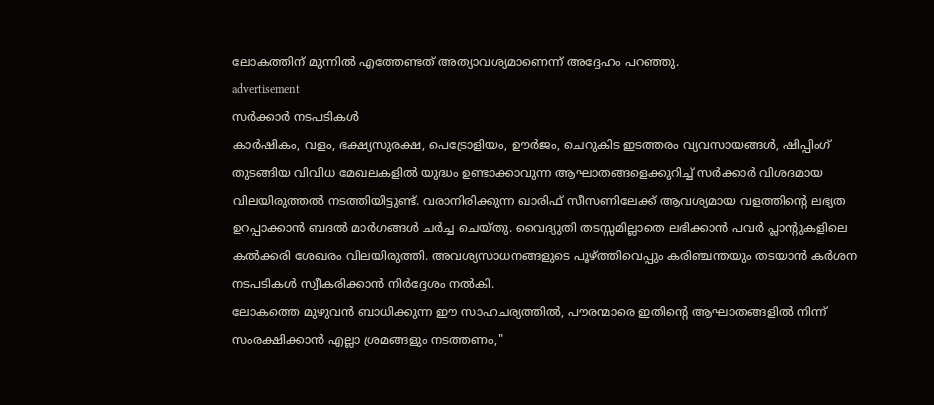ലോകത്തിന് മുന്നിൽ എത്തേണ്ടത് അത്യാവശ്യമാണെന്ന് അദ്ദേഹം പറഞ്ഞു.
advertisement
സർക്കാർ നടപടികൾ
കാർഷികം, വളം, ഭക്ഷ്യസുരക്ഷ, പെട്രോളിയം, ഊർജം, ചെറുകിട ഇടത്തരം വ്യവസായങ്ങൾ, ഷിപ്പിംഗ് തുടങ്ങിയ വിവിധ മേഖലകളിൽ യുദ്ധം ഉണ്ടാക്കാവുന്ന ആഘാതങ്ങളെക്കുറിച്ച് സർക്കാർ വിശദമായ വിലയിരുത്തൽ നടത്തിയിട്ടുണ്ട്. വരാനിരിക്കുന്ന ഖാരിഫ് സീസണിലേക്ക് ആവശ്യമായ വളത്തിന്റെ ലഭ്യത ഉറപ്പാക്കാൻ ബദൽ മാർഗങ്ങൾ ചർച്ച ചെയ്തു. വൈദ്യുതി തടസ്സമില്ലാതെ ലഭിക്കാൻ പവർ പ്ലാന്റുകളിലെ കൽക്കരി ശേഖരം വിലയിരുത്തി. അവശ്യസാധനങ്ങളുടെ പൂഴ്ത്തിവെപ്പും കരിഞ്ചന്തയും തടയാൻ കർശന നടപടികൾ സ്വീകരിക്കാൻ നിർദ്ദേശം നൽകി.
ലോകത്തെ മുഴുവൻ ബാധിക്കുന്ന ഈ സാഹചര്യത്തിൽ, പൗരന്മാരെ ഇതിന്റെ ആഘാതങ്ങളിൽ നിന്ന് സംരക്ഷിക്കാൻ എല്ലാ ശ്രമങ്ങളും നടത്തണം,"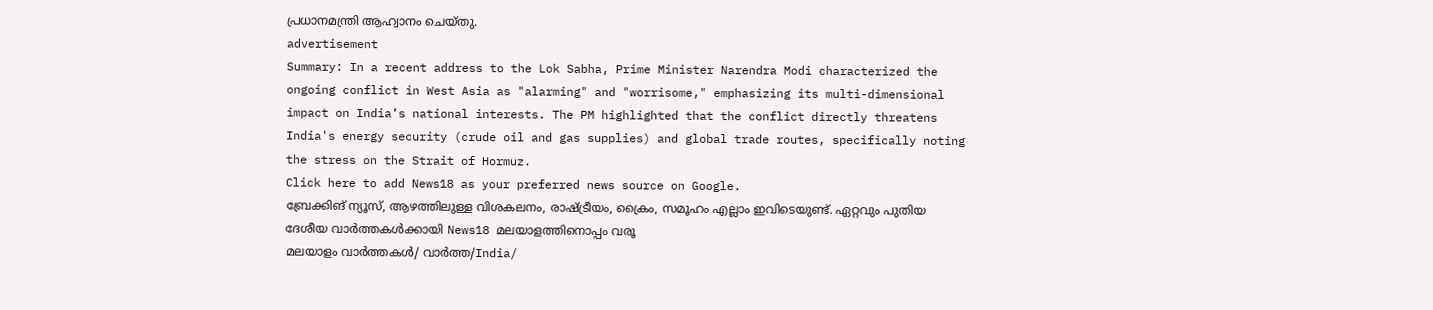പ്രധാനമന്ത്രി ആഹ്വാനം ചെയ്തു.
advertisement
Summary: In a recent address to the Lok Sabha, Prime Minister Narendra Modi characterized the ongoing conflict in West Asia as "alarming" and "worrisome," emphasizing its multi-dimensional impact on India’s national interests. The PM highlighted that the conflict directly threatens India's energy security (crude oil and gas supplies) and global trade routes, specifically noting the stress on the Strait of Hormuz.
Click here to add News18 as your preferred news source on Google.
ബ്രേക്കിങ് ന്യൂസ്, ആഴത്തിലുള്ള വിശകലനം, രാഷ്ട്രീയം, ക്രൈം, സമൂഹം എല്ലാം ഇവിടെയുണ്ട്. ഏറ്റവും പുതിയ ദേശീയ വാർത്തകൾക്കായി News18 മലയാളത്തിനൊപ്പം വരൂ
മലയാളം വാർത്തകൾ/ വാർത്ത/India/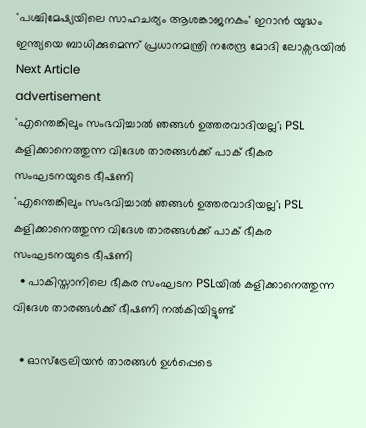'പശ്ചിമേഷ്യയിലെ സാഹചര്യം ആശങ്കാജനകം' ഇറാൻ യുദ്ധം ഇന്ത്യയെ ബാധിക്കുമെന്ന് പ്രധാനമന്ത്രി നരേന്ദ്ര മോദി ലോക്സഭയിൽ
Next Article
advertisement
'എന്തെങ്കിലും സംഭവിച്ചാൽ ഞങ്ങൾ ഉത്തരവാദിയല്ല'; PSL കളിക്കാനെത്തുന്ന വിദേശ താരങ്ങൾക്ക് പാക് ഭീകര സംഘടനയുടെ ഭീഷണി
'എന്തെങ്കിലും സംഭവിച്ചാൽ ഞങ്ങൾ ഉത്തരവാദിയല്ല'; PSL കളിക്കാനെത്തുന്ന വിദേശ താരങ്ങൾക്ക് പാക് ഭീകര സംഘടനയുടെ ഭീഷണി
  • പാകിസ്താനിലെ ഭീകര സംഘടന PSLയിൽ കളിക്കാനെത്തുന്ന വിദേശ താരങ്ങൾക്ക് ഭീഷണി നൽകിയിട്ടുണ്ട്

  • ഓസ്ട്രേലിയൻ താരങ്ങൾ ഉൾപ്പെടെ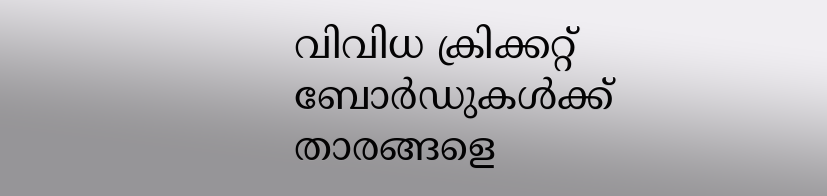വിവിധ ക്രിക്കറ്റ് ബോർഡുകൾക്ക് താരങ്ങളെ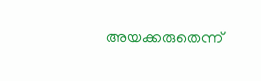അയക്കരുതെന്ന്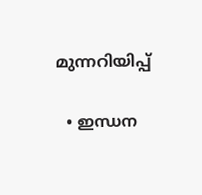മുന്നറിയിപ്പ്

  • ഇന്ധന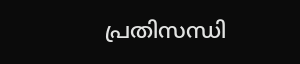പ്രതിസന്ധി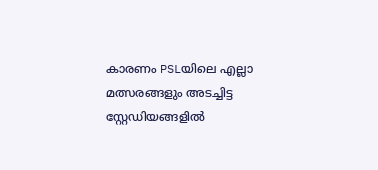കാരണം PSLയിലെ എല്ലാ മത്സരങ്ങളും അടച്ചിട്ട സ്റ്റേഡിയങ്ങളിൽ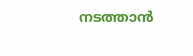നടത്താൻ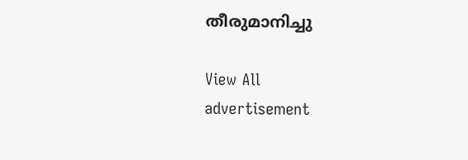തീരുമാനിച്ചു

View All
advertisement